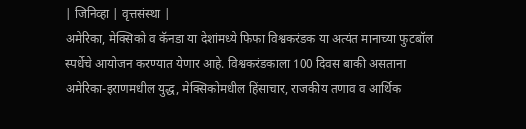| जिनिव्हा | वृत्तसंस्था |
अमेरिका, मेक्सिको व कॅनडा या देशांमध्ये फिफा विश्वकरंडक या अत्यंत मानाच्या फुटबॉल स्पर्धेचे आयोजन करण्यात येणार आहे. विश्वकरंडकाला 100 दिवस बाकी असताना अमेरिका-इराणमधील युद्ध, मेक्सिकोमधील हिंसाचार, राजकीय तणाव व आर्थिक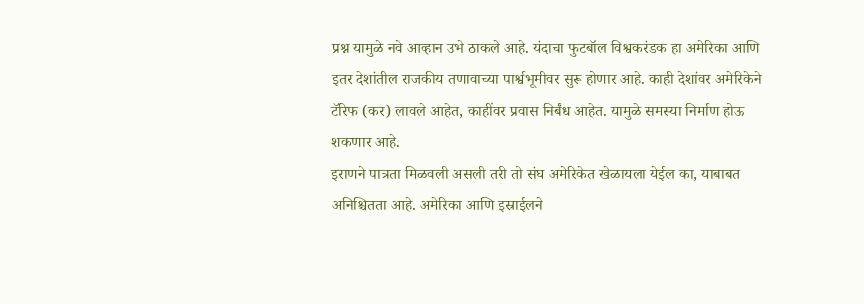प्रश्न यामुळे नवे आव्हान उभे ठाकले आहे. यंदाचा फुटबॉल विश्वकरंडक हा अमेरिका आणि इतर देशांतील राजकीय तणावाच्या पार्श्वभूमीवर सुरू होणार आहे. काही देशांवर अमेरिकेने टॅरिफ (कर) लावले आहेत, काहींवर प्रवास निर्बंध आहेत. यामुळे समस्या निर्माण होऊ शकणार आहे.
इराणने पात्रता मिळवली असली तरी तो संघ अमेरिकेत खेळायला येईल का, याबाबत अनिश्चितता आहे. अमेरिका आणि इस्राईलने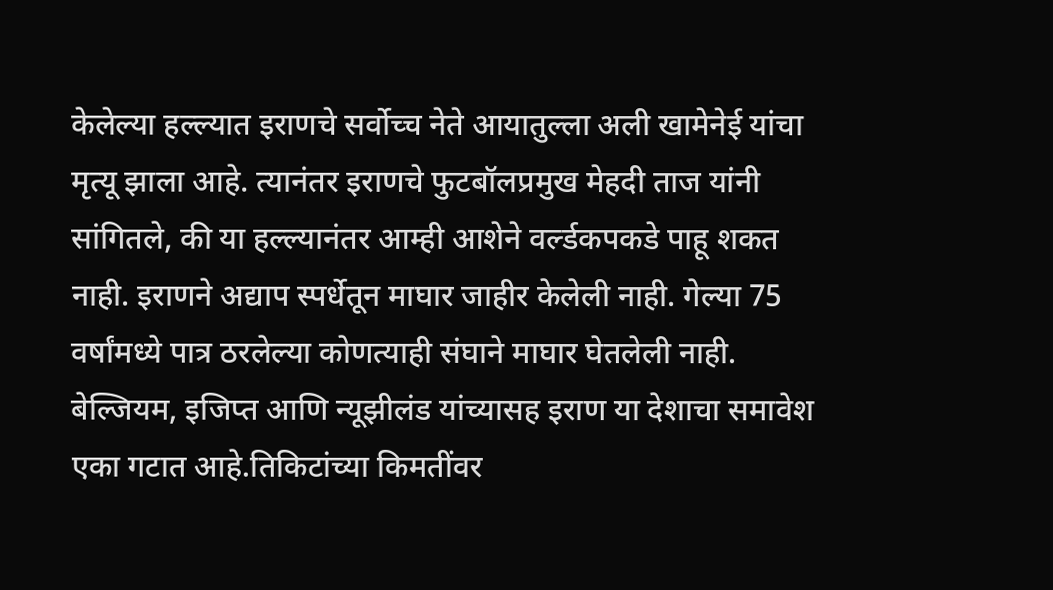केलेल्या हल्ल्यात इराणचे सर्वोच्च नेते आयातुल्ला अली खामेनेई यांचा मृत्यू झाला आहे. त्यानंतर इराणचे फुटबॉलप्रमुख मेहदी ताज यांनी सांगितले, की या हल्ल्यानंतर आम्ही आशेने वर्ल्डकपकडे पाहू शकत नाही. इराणने अद्याप स्पर्धेतून माघार जाहीर केलेली नाही. गेल्या 75 वर्षांमध्ये पात्र ठरलेल्या कोणत्याही संघाने माघार घेतलेली नाही. बेल्जियम, इजिप्त आणि न्यूझीलंड यांच्यासह इराण या देशाचा समावेश एका गटात आहे.तिकिटांच्या किमतींवर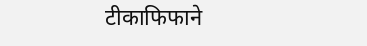टीकाफिफाने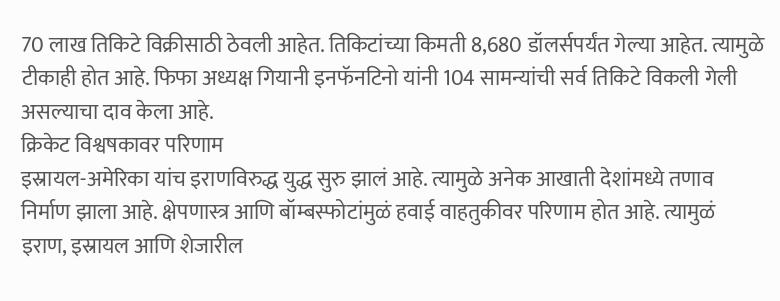70 लाख तिकिटे विक्रीसाठी ठेवली आहेत. तिकिटांच्या किमती 8,680 डॉलर्सपर्यंत गेल्या आहेत. त्यामुळे टीकाही होत आहे. फिफा अध्यक्ष गियानी इनफॅनटिनो यांनी 104 सामन्यांची सर्व तिकिटे विकली गेली असल्याचा दाव केला आहे.
क्रिकेट विश्वषकावर परिणाम
इस्रायल-अमेरिका यांच इराणविरुद्ध युद्ध सुरु झालं आहे. त्यामुळे अनेक आखाती देशांमध्ये तणाव निर्माण झाला आहे. क्षेपणास्त्र आणि बॉम्बस्फोटांमुळं हवाई वाहतुकीवर परिणाम होत आहे. त्यामुळं इराण, इस्रायल आणि शेजारील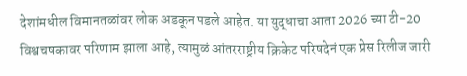देशांमधील विमानतळांवर लोक अडकून पडले आहेत. या युद्धाचा आता 2026 च्या टी-20 विश्वचषकावर परिणाम झाला आहे, त्यामुळं आंतरराष्ट्रीय क्रिकेट परिषदेनं एक प्रेस रिलीज जारी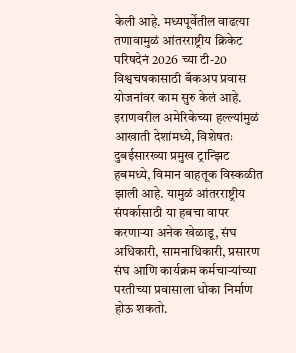केली आहे. मध्यपूर्वेतील वाढत्या तणावामुळं आंतरराष्ट्रीय क्रिकेट परिषदेनं 2026 च्या टी-20 विश्वचषकासाठी बॅकअप प्रवास योजनांवर काम सुरु केलं आहे. इराणवरील अमेरिकेच्या हल्ल्यांमुळं आखाती देशांमध्ये, विशेषतः दुबईसारख्या प्रमुख ट्रान्झिट हबमध्ये, विमान वाहतूक विस्कळीत झाली आहे. यामुळं आंतरराष्ट्रीय संपर्कासाठी या हबचा वापर करणाऱ्या अनेक खेळाडू, संघ अधिकारी, सामनाधिकारी, प्रसारण संघ आणि कार्यक्रम कर्मचाऱ्यांच्या परतीच्या प्रवासाला धोका निर्माण होऊ शकतो.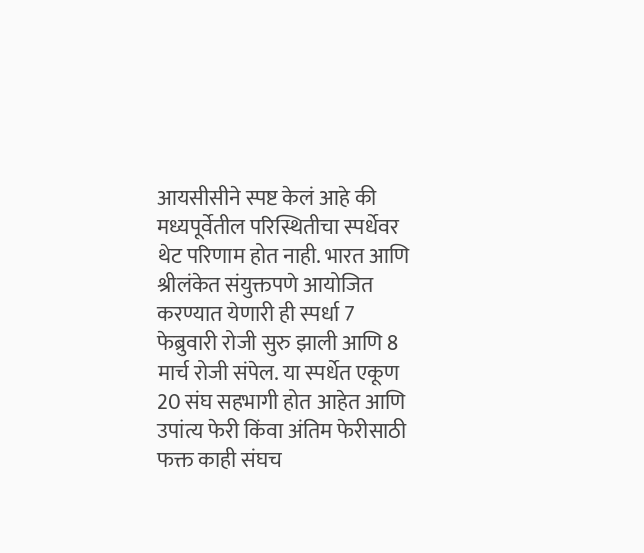आयसीसीने स्पष्ट केलं आहे की मध्यपूर्वेतील परिस्थितीचा स्पर्धेवर थेट परिणाम होत नाही. भारत आणि श्रीलंकेत संयुक्तपणे आयोजित करण्यात येणारी ही स्पर्धा 7 फेब्रुवारी रोजी सुरु झाली आणि 8 मार्च रोजी संपेल. या स्पर्धेत एकूण 20 संघ सहभागी होत आहेत आणि उपांत्य फेरी किंवा अंतिम फेरीसाठी फक्त काही संघच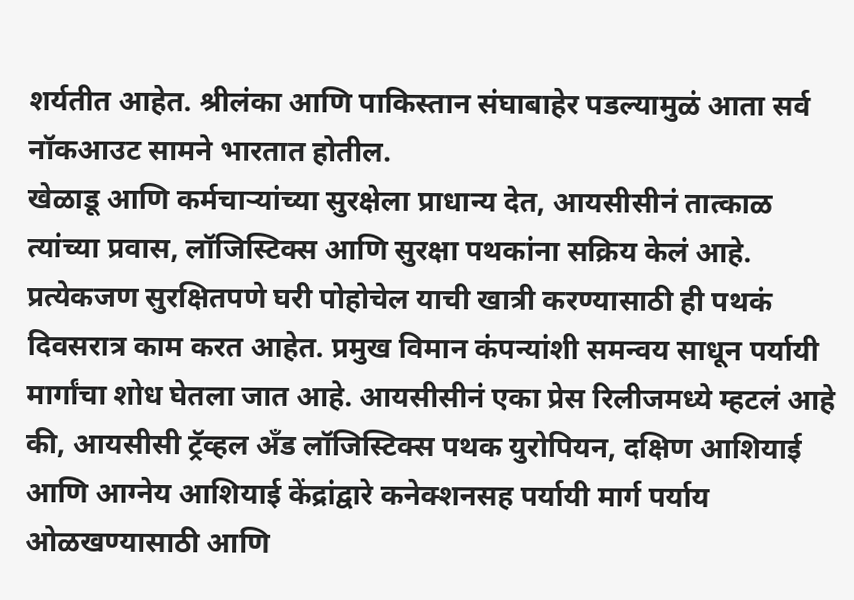शर्यतीत आहेत. श्रीलंका आणि पाकिस्तान संघाबाहेर पडल्यामुळं आता सर्व नॉकआउट सामने भारतात होतील.
खेळाडू आणि कर्मचाऱ्यांच्या सुरक्षेला प्राधान्य देत, आयसीसीनं तात्काळ त्यांच्या प्रवास, लॉजिस्टिक्स आणि सुरक्षा पथकांना सक्रिय केलं आहे. प्रत्येकजण सुरक्षितपणे घरी पोहोचेल याची खात्री करण्यासाठी ही पथकं दिवसरात्र काम करत आहेत. प्रमुख विमान कंपन्यांशी समन्वय साधून पर्यायी मार्गांचा शोध घेतला जात आहे. आयसीसीनं एका प्रेस रिलीजमध्ये म्हटलं आहे की, आयसीसी ट्रॅव्हल अँड लॉजिस्टिक्स पथक युरोपियन, दक्षिण आशियाई आणि आग्नेय आशियाई केंद्रांद्वारे कनेक्शनसह पर्यायी मार्ग पर्याय ओळखण्यासाठी आणि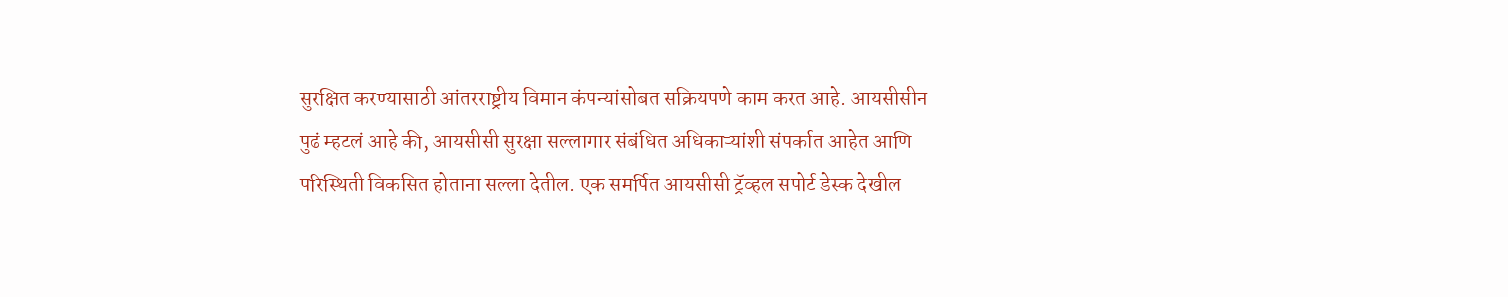सुरक्षित करण्यासाठी आंतरराष्ट्रीय विमान कंपन्यांसोबत सक्रियपणे काम करत आहे. आयसीसीन पुढं म्हटलं आहे की, आयसीसी सुरक्षा सल्लागार संबंधित अधिकाऱ्यांशी संपर्कात आहेत आणि परिस्थिती विकसित होताना सल्ला देतील. एक समर्पित आयसीसी ट्रॅव्हल सपोर्ट डेस्क देखील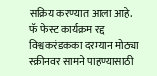सक्रिय करण्यात आला आहे.
फॅ फेस्ट कार्यक्रम रद्द
विश्वकरंडकका दरम्यान मोठ्या स्क्रीनवर सामने पाहण्यासाठी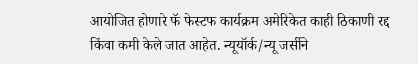आयोजित होणारे फॅ फेस्टफ कार्यक्रम अमेरिकेत काही ठिकाणी रद्द किंवा कमी केले जात आहेत. न्यूयॉर्क/न्यू जर्सीने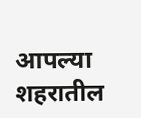आपल्या शहरातील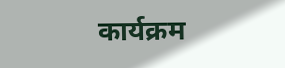कार्यक्रम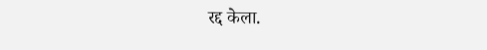रद्द केला.